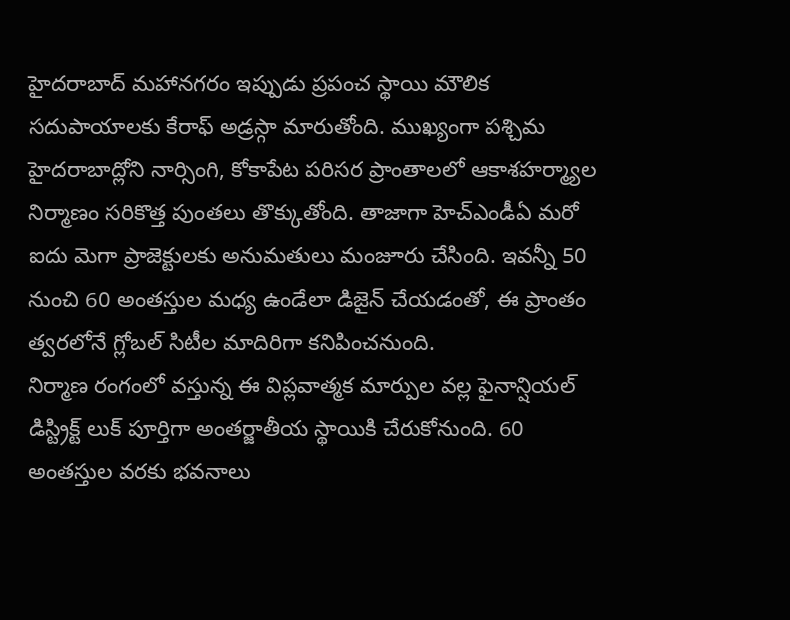హైదరాబాద్ మహానగరం ఇప్పుడు ప్రపంచ స్థాయి మౌలిక సదుపాయాలకు కేరాఫ్ అడ్రస్గా మారుతోంది. ముఖ్యంగా పశ్చిమ హైదరాబాద్లోని నార్సింగి, కోకాపేట పరిసర ప్రాంతాలలో ఆకాశహర్మ్యాల నిర్మాణం సరికొత్త పుంతలు తొక్కుతోంది. తాజాగా హెచ్ఎండీఏ మరో ఐదు మెగా ప్రాజెక్టులకు అనుమతులు మంజూరు చేసింది. ఇవన్నీ 50 నుంచి 60 అంతస్తుల మధ్య ఉండేలా డిజైన్ చేయడంతో, ఈ ప్రాంతం త్వరలోనే గ్లోబల్ సిటీల మాదిరిగా కనిపించనుంది.
నిర్మాణ రంగంలో వస్తున్న ఈ విప్లవాత్మక మార్పుల వల్ల ఫైనాన్షియల్ డిస్ట్రిక్ట్ లుక్ పూర్తిగా అంతర్జాతీయ స్థాయికి చేరుకోనుంది. 60 అంతస్తుల వరకు భవనాలు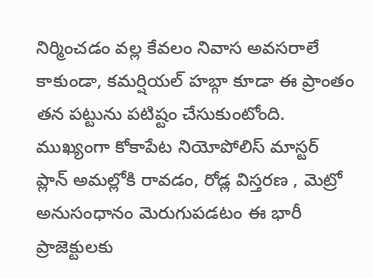నిర్మించడం వల్ల కేవలం నివాస అవసరాలే కాకుండా, కమర్షియల్ హబ్గా కూడా ఈ ప్రాంతం తన పట్టును పటిష్టం చేసుకుంటోంది. ముఖ్యంగా కోకాపేట నియోపోలిస్ మాస్టర్ ప్లాన్ అమల్లోకి రావడం, రోడ్ల విస్తరణ , మెట్రో అనుసంధానం మెరుగుపడటం ఈ భారీ ప్రాజెక్టులకు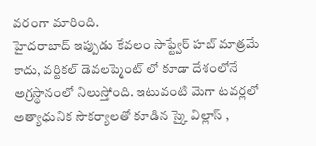వరంగా మారింది.
హైదరాబాద్ ఇప్పుడు కేవలం సాఫ్ట్వేర్ హబ్ మాత్రమే కాదు, వర్టికల్ డెవలప్మెంట్ లో కూడా దేశంలోనే అగ్రస్థానంలో నిలుస్తోంది. ఇటువంటి మెగా టవర్లలో అత్యాధునిక సౌకర్యాలతో కూడిన స్కై విల్లాస్ ,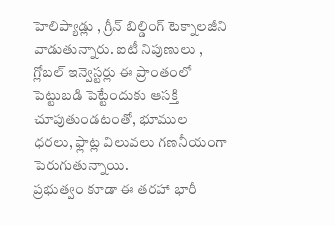హెలిప్యాడ్లు , గ్రీన్ బిల్డింగ్ టెక్నాలజీని వాడుతున్నారు. ఐటీ నిపుణులు , గ్లోబల్ ఇన్వెస్టర్లు ఈ ప్రాంతంలో పెట్టుబడి పెట్టేందుకు ఆసక్తి చూపుతుండటంతో, భూముల ధరలు, ఫ్లాట్ల విలువలు గణనీయంగా పెరుగుతున్నాయి.
ప్రభుత్వం కూడా ఈ తరహా భారీ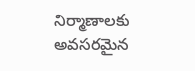నిర్మాణాలకు అవసరమైన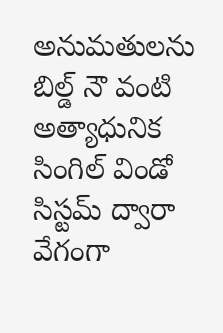అనుమతులను బిల్డ్ నౌ వంటి అత్యాధునిక సింగిల్ విండో సిస్టమ్ ద్వారా వేగంగా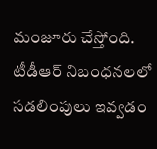మంజూరు చేస్తోంది. టీడీఆర్ నిబంధనలలో సడలింపులు ఇవ్వడం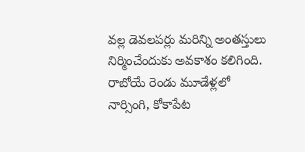వల్ల డెవలపర్లు మరిన్ని అంతస్తులు నిర్మించేందుకు అవకాశం కలిగింది. రాబోయే రెండు మూడేళ్లలో నార్సింగి, కోకాపేట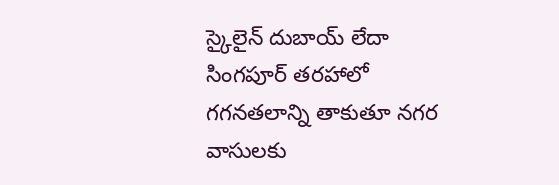స్కైలైన్ దుబాయ్ లేదా సింగపూర్ తరహాలో గగనతలాన్ని తాకుతూ నగర వాసులకు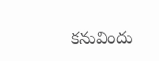కనువిందు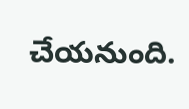చేయనుంది.